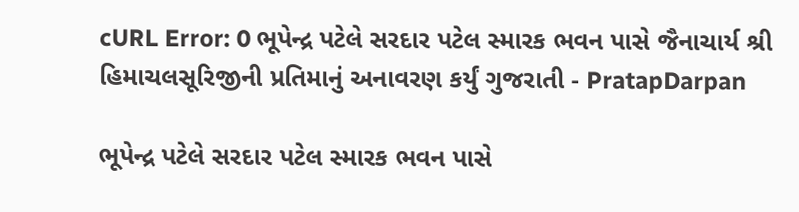cURL Error: 0 ભૂપેન્દ્ર પટેલે સરદાર પટેલ સ્મારક ભવન પાસે જૈનાચાર્ય શ્રી હિમાચલસૂરિજીની પ્રતિમાનું અનાવરણ કર્યું ગુજરાતી - PratapDarpan

ભૂપેન્દ્ર પટેલે સરદાર પટેલ સ્મારક ભવન પાસે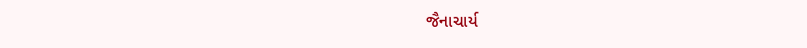જૈનાચાર્ય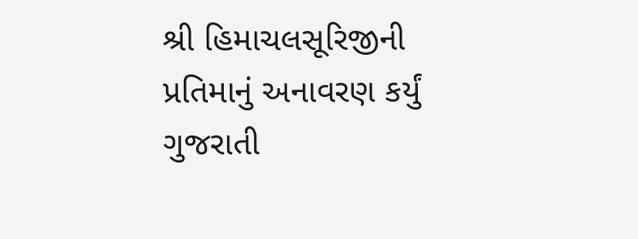શ્રી હિમાચલસૂરિજીની પ્રતિમાનું અનાવરણ કર્યું ગુજરાતી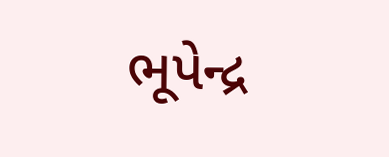ભૂપેન્દ્ર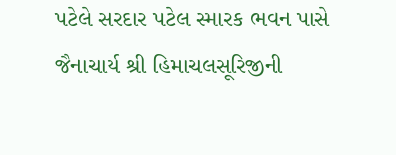પટેલે સરદાર પટેલ સ્મારક ભવન પાસે જૈનાચાર્ય શ્રી હિમાચલસૂરિજીની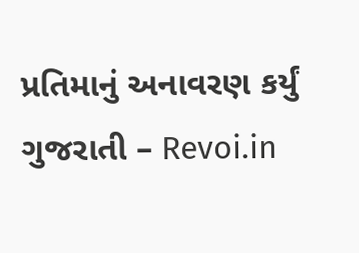પ્રતિમાનું અનાવરણ કર્યું ગુજરાતી – Revoi.in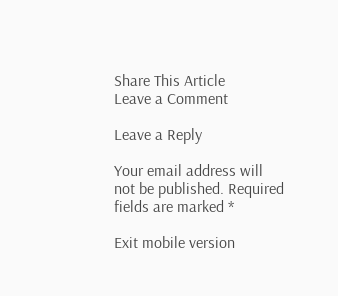Share This Article
Leave a Comment

Leave a Reply

Your email address will not be published. Required fields are marked *

Exit mobile version